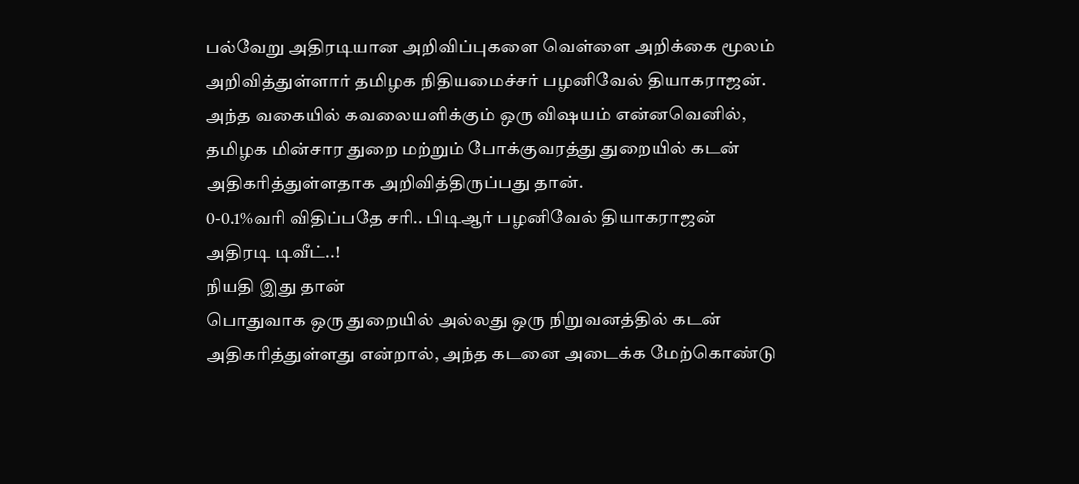பல்வேறு அதிரடியான அறிவிப்புகளை வெள்ளை அறிக்கை மூலம் அறிவித்துள்ளார் தமிழக நிதியமைச்சர் பழனிவேல் தியாகராஜன்.
அந்த வகையில் கவலையளிக்கும் ஒரு விஷயம் என்னவெனில், தமிழக மின்சார துறை மற்றும் போக்குவரத்து துறையில் கடன் அதிகரித்துள்ளதாக அறிவித்திருப்பது தான்.
0-0.1%வரி விதிப்பதே சரி.. பிடிஆர் பழனிவேல் தியாகராஜன் அதிரடி டிவீட்..!
நியதி இது தான்
பொதுவாக ஒரு துறையில் அல்லது ஒரு நிறுவனத்தில் கடன் அதிகரித்துள்ளது என்றால், அந்த கடனை அடைக்க மேற்கொண்டு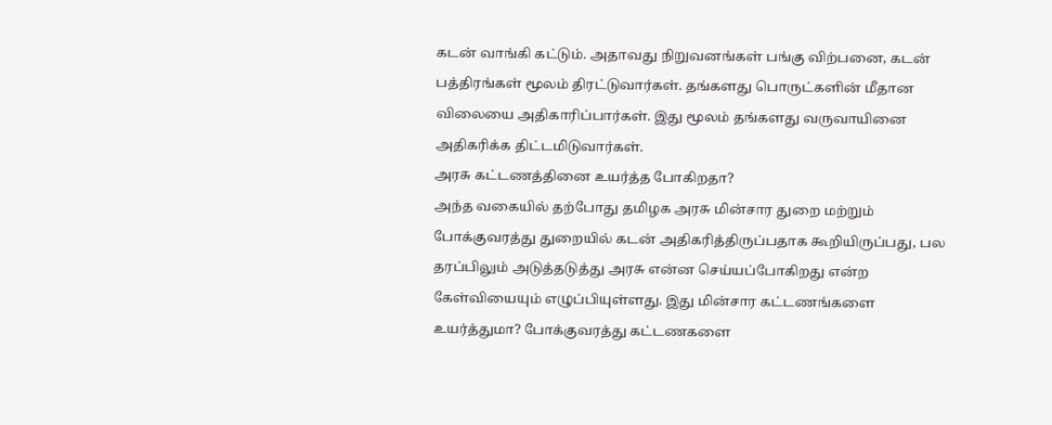கடன் வாங்கி கட்டும். அதாவது நிறுவனங்கள் பங்கு விற்பனை, கடன் பத்திரங்கள் மூலம் திரட்டுவார்கள். தங்களது பொருட்களின் மீதான விலையை அதிகாரிப்பார்கள். இது மூலம் தங்களது வருவாயினை அதிகரிக்க திட்டமிடுவார்கள்.
அரசு கட்டணத்தினை உயர்த்த போகிறதா?
அந்த வகையில் தற்போது தமிழக அரசு மின்சார துறை மற்றும் போக்குவரத்து துறையில் கடன் அதிகரித்திருப்பதாக கூறியிருப்பது, பல தரப்பிலும் அடுத்தடுத்து அரசு என்ன செய்யப்போகிறது என்ற கேள்வியையும் எழுப்பியுள்ளது. இது மின்சார கட்டணங்களை உயர்த்துமா? போக்குவரத்து கட்டணகளை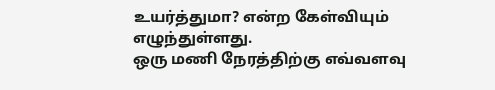உயர்த்துமா? என்ற கேள்வியும் எழுந்துள்ளது.
ஒரு மணி நேரத்திற்கு எவ்வளவு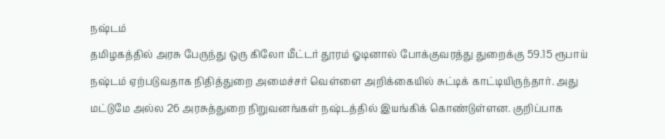நஷ்டம்
தமிழகத்தில் அரசு பேருந்து ஒரு கிலோ மீட்டர் தூரம் ஓடினால் போக்குவரத்து துறைக்கு 59.15 ரூபாய் நஷ்டம் ஏற்படுவதாக நிதித்துறை அமைச்சர் வெள்ளை அறிக்கையில் சுட்டிக் காட்டியிருந்தார். அது மட்டுமே அல்ல 26 அரசுத்துறை நிறுவனங்கள் நஷ்டத்தில் இயங்கிக் கொண்டுள்ளன. குறிப்பாக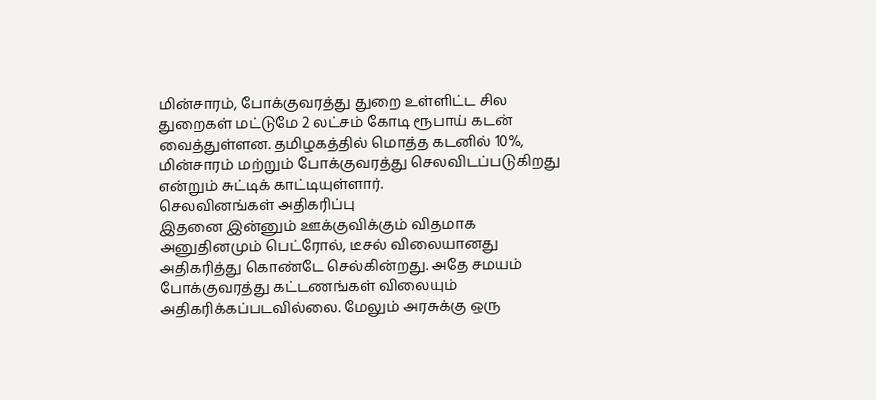மின்சாரம், போக்குவரத்து துறை உள்ளிட்ட சில துறைகள் மட்டுமே 2 லட்சம் கோடி ரூபாய் கடன் வைத்துள்ளன. தமிழகத்தில் மொத்த கடனில் 10%, மின்சாரம் மற்றும் போக்குவரத்து செலவிடப்படுகிறது என்றும் சுட்டிக் காட்டியுள்ளார்.
செலவினங்கள் அதிகரிப்பு
இதனை இன்னும் ஊக்குவிக்கும் விதமாக அனுதினமும் பெட்ரோல், டீசல் விலையானது அதிகரித்து கொண்டே செல்கின்றது. அதே சமயம் போக்குவரத்து கட்டணங்கள் விலையும் அதிகரிக்கப்படவில்லை. மேலும் அரசுக்கு ஒரு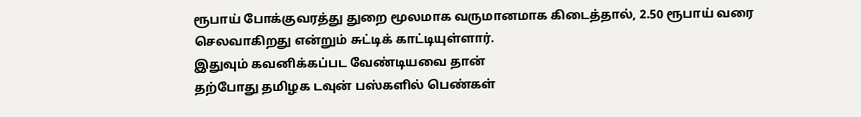ரூபாய் போக்குவரத்து துறை மூலமாக வருமானமாக கிடைத்தால், 2.50 ரூபாய் வரை செலவாகிறது என்றும் சுட்டிக் காட்டியுள்ளார்.
இதுவும் கவனிக்கப்பட வேண்டியவை தான்
தற்போது தமிழக டவுன் பஸ்களில் பெண்கள்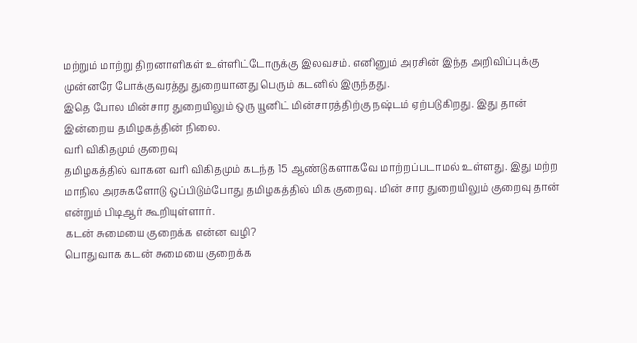மற்றும் மாற்று திறனாளிகள் உள்ளிட்டோருக்கு இலவசம். எனினும் அரசின் இந்த அறிவிப்புக்கு முன்னரே போக்குவரத்து துறையானது பெரும் கடனில் இருந்தது.
இதெ போல மின்சார துறையிலும் ஒரு யூனிட் மின்சாரத்திற்கு நஷ்டம் ஏற்படுகிறது. இது தான் இன்றைய தமிழகத்தின் நிலை.
வரி விகிதமும் குறைவு
தமிழகத்தில் வாகன வரி விகிதமும் கடந்த 15 ஆண்டுகளாகவே மாற்றப்படாமல் உள்ளது. இது மற்ற மாநில அரசுகளோடு ஒப்பிடும்போது தமிழகத்தில் மிக குறைவு. மின் சார துறையிலும் குறைவு தான் என்றும் பிடிஆர் கூறியுள்ளார்.
கடன் சுமையை குறைக்க என்ன வழி?
பொதுவாக கடன் சுமையை குறைக்க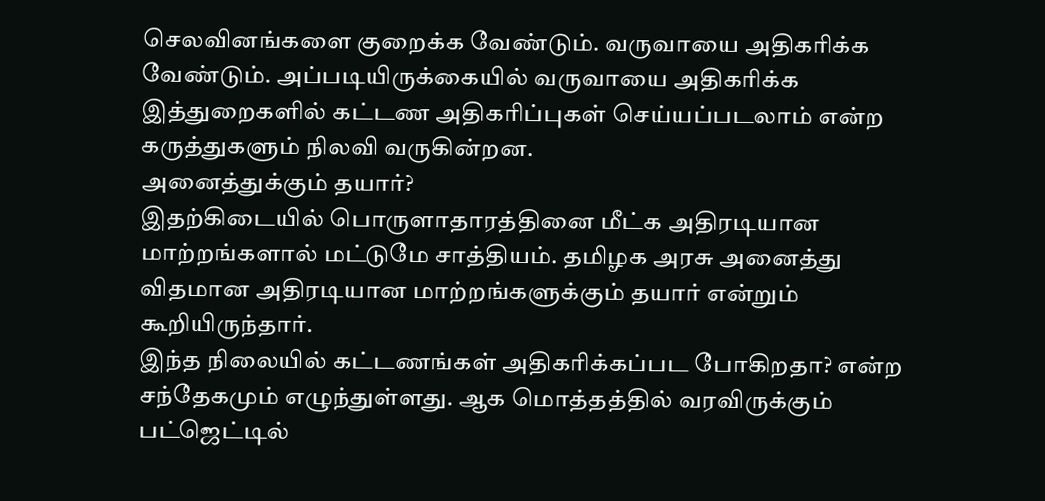செலவினங்களை குறைக்க வேண்டும். வருவாயை அதிகரிக்க வேண்டும். அப்படியிருக்கையில் வருவாயை அதிகரிக்க இத்துறைகளில் கட்டண அதிகரிப்புகள் செய்யப்படலாம் என்ற கருத்துகளும் நிலவி வருகின்றன.
அனைத்துக்கும் தயார்?
இதற்கிடையில் பொருளாதாரத்தினை மீட்க அதிரடியான மாற்றங்களால் மட்டுமே சாத்தியம். தமிழக அரசு அனைத்து விதமான அதிரடியான மாற்றங்களுக்கும் தயார் என்றும் கூறியிருந்தார்.
இந்த நிலையில் கட்டணங்கள் அதிகரிக்கப்பட போகிறதா? என்ற சந்தேகமும் எழுந்துள்ளது. ஆக மொத்தத்தில் வரவிருக்கும் பட்ஜெட்டில்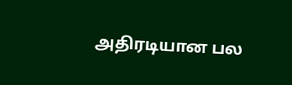அதிரடியான பல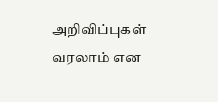அறிவிப்புகள் வரலாம் என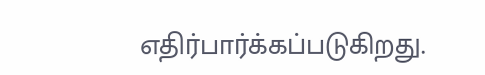எதிர்பார்க்கப்படுகிறது.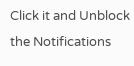Click it and Unblock the Notifications